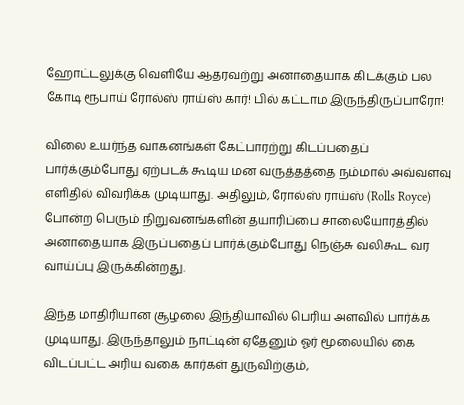ஹோட்டலுக்கு வெளியே ஆதரவற்று அனாதையாக கிடக்கும் பல கோடி ரூபாய் ரோல்ஸ் ராய்ஸ் கார்! பில் கட்டாம இருந்திருப்பாரோ!

விலை உயர்ந்த வாகனங்கள் கேட்பாரற்று கிடப்பதைப் பார்க்கும்போது ஏற்படக் கூடிய மன வருத்தத்தை நம்மால் அவ்வளவு எளிதில் விவரிக்க முடியாது. அதிலும், ரோல்ஸ் ராய்ஸ் (Rolls Royce) போன்ற பெரும் நிறுவனங்களின் தயாரிப்பை சாலையோரத்தில் அனாதையாக இருப்பதைப் பார்க்கும்போது நெஞ்சு வலிகூட வர வாய்ப்பு இருக்கின்றது.

இந்த மாதிரியான சூழலை இந்தியாவில் பெரிய அளவில் பார்க்க முடியாது. இருந்தாலும் நாட்டின் ஏதேனும் ஓர் மூலையில் கை விடப்பட்ட அரிய வகை கார்கள் துருவிற்கும்,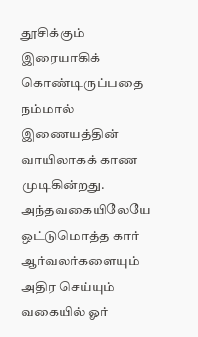தூசிக்கும் இரையாகிக் கொண்டிருப்பதை நம்மால் இணையத்தின் வாயிலாகக் காண முடிகின்றது. அந்தவகையிலேயே ஒட்டுமொத்த கார் ஆர்வலர்களையும் அதிர செய்யும் வகையில் ஓர்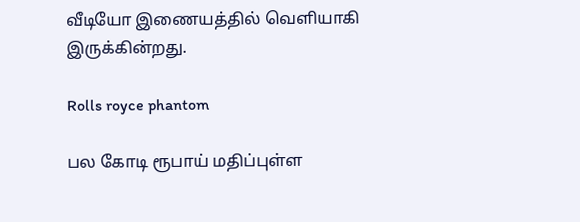வீடியோ இணையத்தில் வெளியாகி இருக்கின்றது.

Rolls royce phantom

பல கோடி ரூபாய் மதிப்புள்ள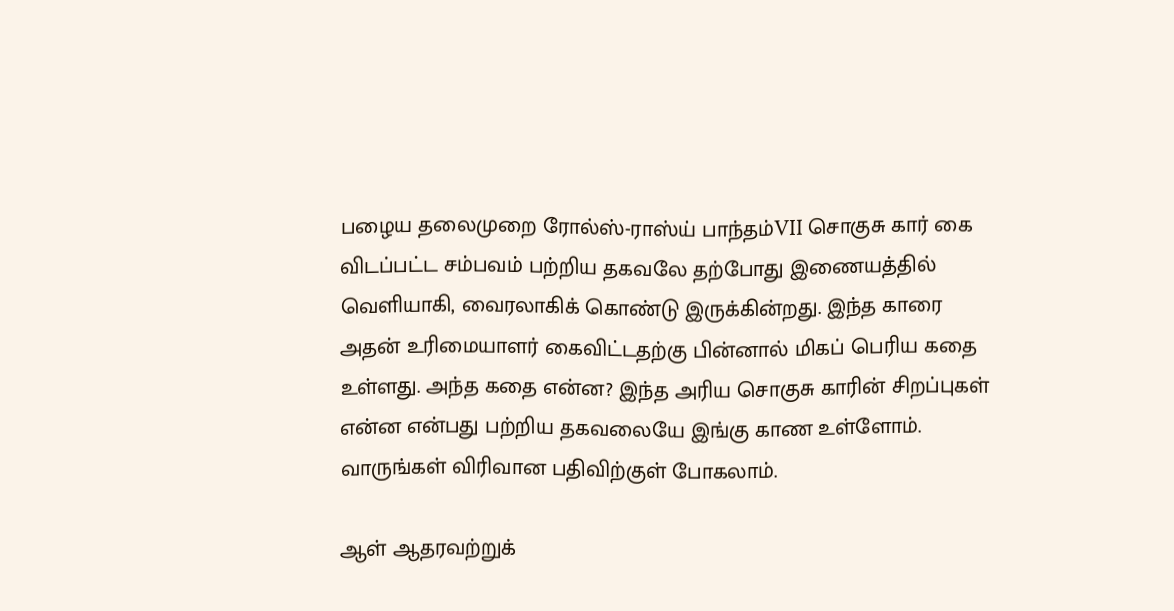பழைய தலைமுறை ரோல்ஸ்-ராஸ்ய் பாந்தம்VII சொகுசு கார் கை விடப்பட்ட சம்பவம் பற்றிய தகவலே தற்போது இணையத்தில் வெளியாகி, வைரலாகிக் கொண்டு இருக்கின்றது. இந்த காரை அதன் உரிமையாளர் கைவிட்டதற்கு பின்னால் மிகப் பெரிய கதை உள்ளது. அந்த கதை என்ன? இந்த அரிய சொகுசு காரின் சிறப்புகள் என்ன என்பது பற்றிய தகவலையே இங்கு காண உள்ளோம். வாருங்கள் விரிவான பதிவிற்குள் போகலாம்.

ஆள் ஆதரவற்றுக்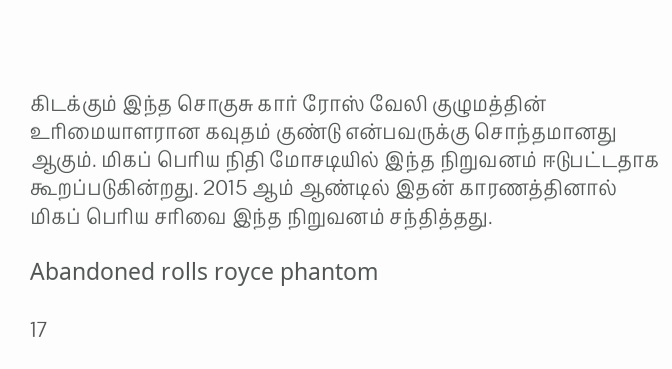கிடக்கும் இந்த சொகுசு கார் ரோஸ் வேலி குழுமத்தின் உரிமையாளரான கவுதம் குண்டு என்பவருக்கு சொந்தமானது ஆகும். மிகப் பெரிய நிதி மோசடியில் இந்த நிறுவனம் ஈடுபட்டதாக கூறப்படுகின்றது. 2015 ஆம் ஆண்டில் இதன் காரணத்தினால் மிகப் பெரிய சரிவை இந்த நிறுவனம் சந்தித்தது.

Abandoned rolls royce phantom

17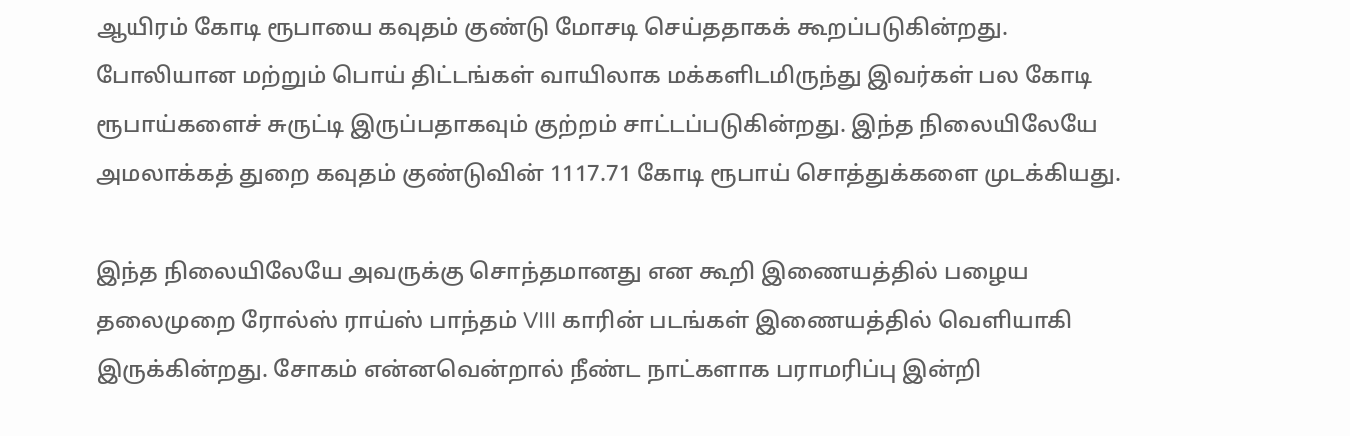ஆயிரம் கோடி ரூபாயை கவுதம் குண்டு மோசடி செய்ததாகக் கூறப்படுகின்றது. போலியான மற்றும் பொய் திட்டங்கள் வாயிலாக மக்களிடமிருந்து இவர்கள் பல கோடி ரூபாய்களைச் சுருட்டி இருப்பதாகவும் குற்றம் சாட்டப்படுகின்றது. இந்த நிலையிலேயே அமலாக்கத் துறை கவுதம் குண்டுவின் 1117.71 கோடி ரூபாய் சொத்துக்களை முடக்கியது.

இந்த நிலையிலேயே அவருக்கு சொந்தமானது என கூறி இணையத்தில் பழைய தலைமுறை ரோல்ஸ் ராய்ஸ் பாந்தம் VIII காரின் படங்கள் இணையத்தில் வெளியாகி இருக்கின்றது. சோகம் என்னவென்றால் நீண்ட நாட்களாக பராமரிப்பு இன்றி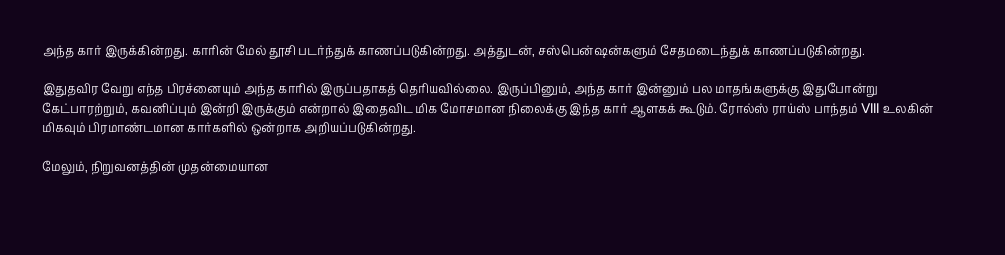அந்த கார் இருக்கின்றது. காரின் மேல் தூசி படர்ந்துக் காணப்படுகின்றது. அத்துடன், சஸ்பென்ஷன்களும் சேதமடைந்துக் காணப்படுகின்றது.

இதுதவிர வேறு எந்த பிரச்னையும் அந்த காரில் இருப்பதாகத் தெரியவில்லை. இருப்பினும், அந்த கார் இன்னும் பல மாதங்களுக்கு இதுபோன்று கேட்பாரற்றும், கவனிப்பும் இன்றி இருக்கும் என்றால் இதைவிட மிக மோசமான நிலைக்கு இந்த கார் ஆளகக் கூடும். ரோல்ஸ் ராய்ஸ் பாந்தம் VIII உலகின் மிகவும் பிரமாண்டமான கார்களில் ஒன்றாக அறியப்படுகின்றது.

மேலும், நிறுவனத்தின் முதன்மையான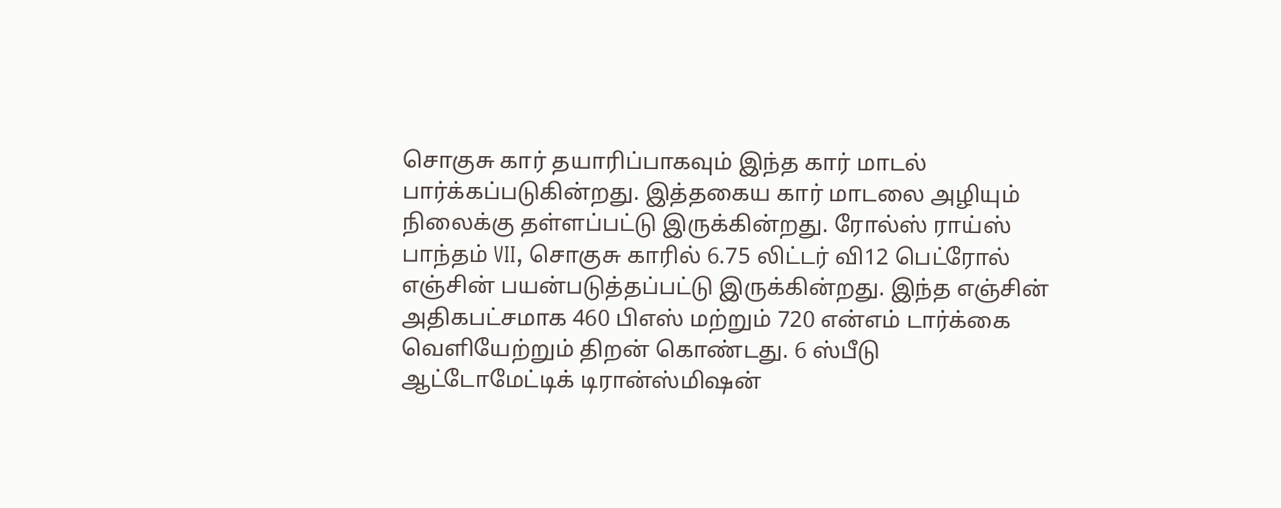சொகுசு கார் தயாரிப்பாகவும் இந்த கார் மாடல் பார்க்கப்படுகின்றது. இத்தகைய கார் மாடலை அழியும் நிலைக்கு தள்ளப்பட்டு இருக்கின்றது. ரோல்ஸ் ராய்ஸ் பாந்தம் VII, சொகுசு காரில் 6.75 லிட்டர் வி12 பெட்ரோல் எஞ்சின் பயன்படுத்தப்பட்டு இருக்கின்றது. இந்த எஞ்சின் அதிகபட்சமாக 460 பிஎஸ் மற்றும் 720 என்எம் டார்க்கை வெளியேற்றும் திறன் கொண்டது. 6 ஸ்பீடு ஆட்டோமேட்டிக் டிரான்ஸ்மிஷன்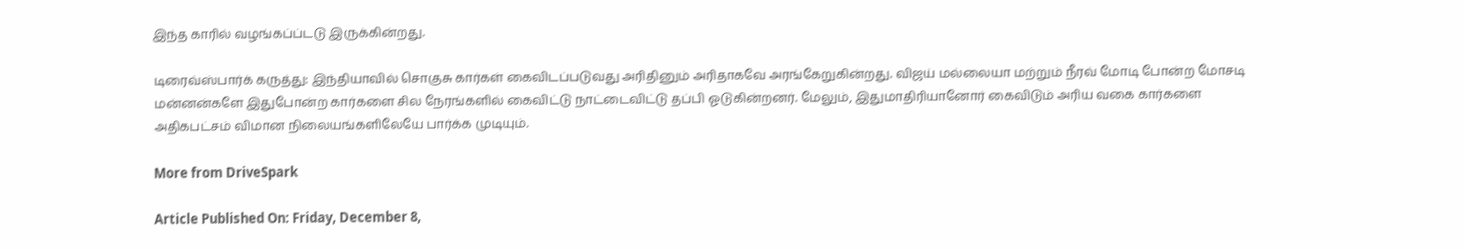இந்த காரில் வழங்கப்ப்டடு இருக்கின்றது.

டிரைவ்ஸ்பார்க் கருத்து: இந்தியாவில் சொகுசு கார்கள் கைவிடப்படுவது அரிதினும் அரிதாகவே அரங்கேறுகின்றது. விஜய் மல்லையா மற்றும் நீரவ் மோடி போன்ற மோசடி மன்னன்களே இதுபோன்ற கார்களை சில நேரங்களில் கைவிட்டு நாட்டைவிட்டு தப்பி ஓடுகின்றனர். மேலும், இதுமாதிரியானோர் கைவிடும் அரிய வகை கார்களை அதிகபட்சம் விமான நிலையங்களிலேயே பார்க்க முடியும்.

More from DriveSpark

Article Published On: Friday, December 8,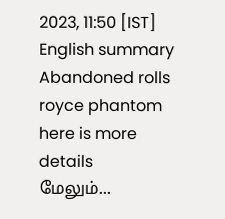2023, 11:50 [IST]
English summary
Abandoned rolls royce phantom here is more details
மேலும்...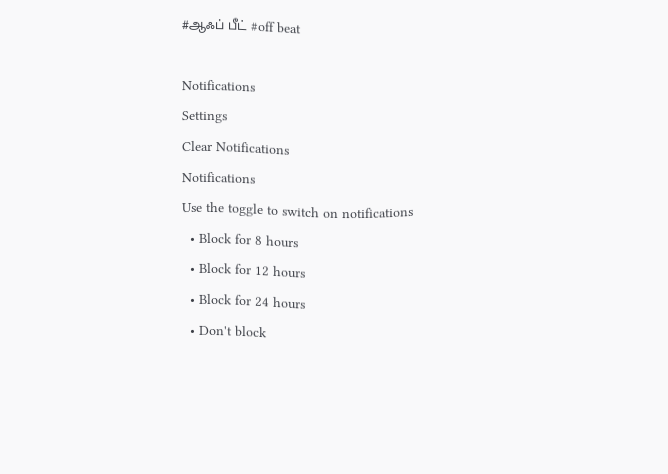#ஆஃப் பீட் #off beat

Notifications
Settings
Clear Notifications
Notifications
Use the toggle to switch on notifications
  • Block for 8 hours
  • Block for 12 hours
  • Block for 24 hours
  • Don't block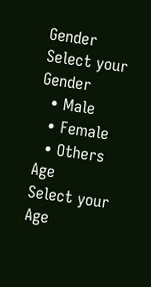Gender
Select your Gender
  • Male
  • Female
  • Others
Age
Select your Age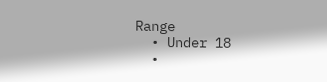Range
  • Under 18
  •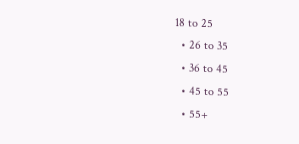18 to 25
  • 26 to 35
  • 36 to 45
  • 45 to 55
  • 55+